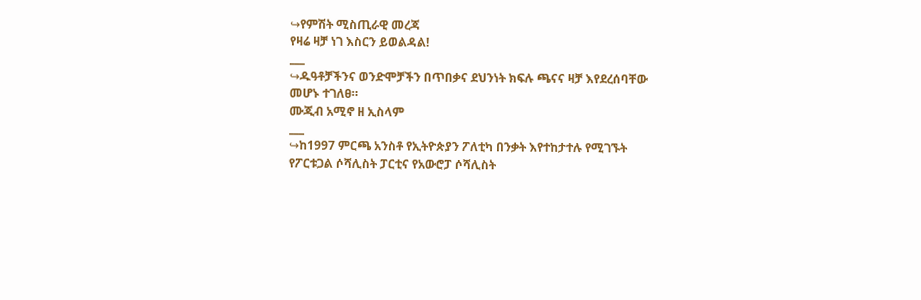↪የምሽት ሚስጢራዊ መረጃ
የዛሬ ዛቻ ነገ እስርን ይወልዳል!
___
↪ዱዓቶቻችንና ወንድሞቻችን በጥበቃና ደህንነት ክፍሉ ጫናና ዛቻ እየደረሰባቸው
መሆኑ ተገለፀ።
ሙጂብ አሚኖ ዘ ኢስላም
___
↪ከ1997 ምርጫ አንስቶ የኢትዮጵያን ፖለቲካ በንቃት እየተከታተሉ የሚገኙት
የፖርቱጋል ሶሻሊስት ፓርቲና የአውሮፓ ሶሻሊስት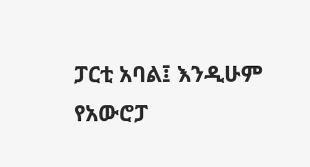ፓርቲ አባል፤ እንዲሁም
የአውሮፓ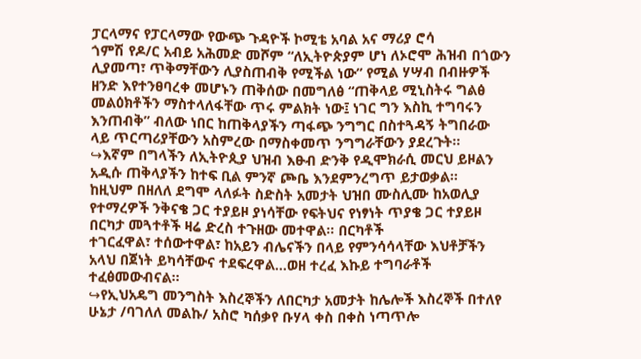ፓርላማና የፓርላማው የውጭ ጉዳዮች ኮሚቴ አባል አና ማሪያ ሮሳ
ጎምሽ የዶ/ር አብይ አሕመድ መሾም “ለኢትዮጵያም ሆነ ለኦሮሞ ሕዝብ በጎውን
ሊያመጣ፣ ጥቅማቸውን ሊያስጠብቅ የሚችል ነው” የሚል ሃሣብ በብዙዎች
ዘንድ እየተንፀባረቀ መሆኑን ጠቅሰው በመግለፅ “ጠቅላይ ሚኒስትሩ ግልፅ
መልዕክቶችን ማስተላለፋቸው ጥሩ ምልክት ነው፤ ነገር ግን እስኪ ተግባሩን
እንጠብቅ” ብለው ነበር ከጠቅላያችን ጣፋጭ ንግግር በስተጓዳኝ ትግበራው
ላይ ጥርጣሪያቸውን አስምረው በማስቀመጥ ንግግራቸውን ያደረጉት።
↪እኛም በግላችን ለኢትዮጲያ ህዝብ እፁብ ድንቅ የዲሞክራሲ መርህ ይዞልን
አዲሱ ጠቅላያችን ከተፍ ቢል ምንኛ ጮቤ እንደምንረግጥ ይታወቃል።
ከዚህም በዘለለ ደግሞ ላለፉት ስድስት አመታት ህዝበ ሙስሊሙ ከአወሊያ
የተማረዎች ንቅናቄ ጋር ተያይዞ ያነሳቸው የፍትህና የነፃነት ጥያቄ ጋር ተያይዞ
በርካታ መጓተቶች ዛሬ ድረስ ተጉዘው መተዋል። በርካቶች
ተገርፈዋል፣ ተሰውተዋል፣ ከአይን ብሌናችን በላይ የምንሳሳላቸው እህቶቻችን
አላህ በጀነት ይካሳቸውና ተደፍረዋል…ወዘ ተረፈ እኩይ ተግባራቶች
ተፈፅመውብናል።
↪የኢህአዴግ መንግስት እስረኞችን ለበርካታ አመታት ከሌሎች እስረኞች በተለየ
ሁኔታ /ባገለለ መልኩ/ አስሮ ካሰቃየ ቡሃላ ቀስ በቀስ ነጣጥሎ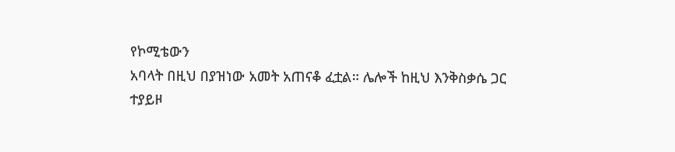የኮሚቴውን
አባላት በዚህ በያዝነው አመት አጠናቆ ፈቷል። ሌሎች ከዚህ እንቅስቃሴ ጋር
ተያይዞ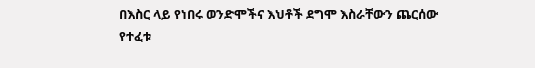በእስር ላይ የነበሩ ወንድሞችና እህቶች ደግሞ እስራቸውን ጨርሰው
የተፈቱ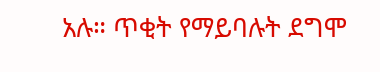አሉ። ጥቂት የማይባሉት ደግሞ